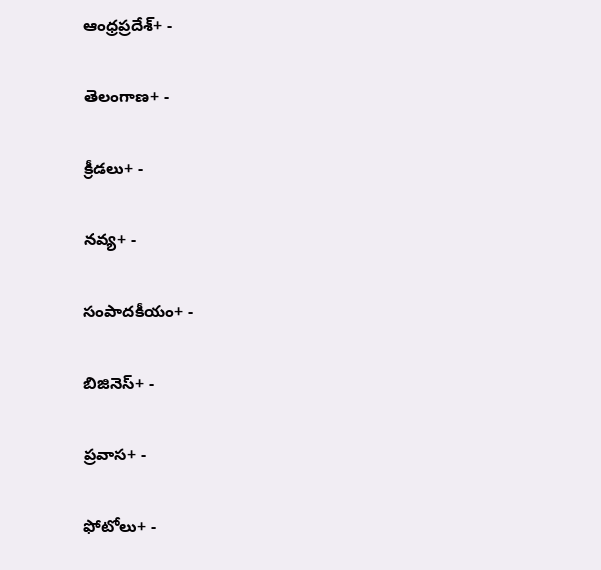ఆంధ్రప్రదేశ్+ -

తెలంగాణ+ -

క్రీడలు+ -

నవ్య+ -

సంపాదకీయం+ -

బిజినెస్+ -

ప్రవాస+ -

ఫోటోలు+ -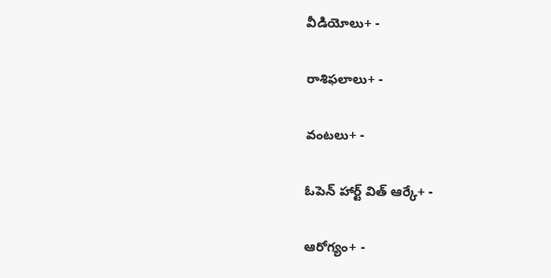వీడియోలు+ -

రాశిఫలాలు+ -

వంటలు+ -

ఓపెన్ హార్ట్ విత్ ఆర్కే+ -

ఆరోగ్యం+ -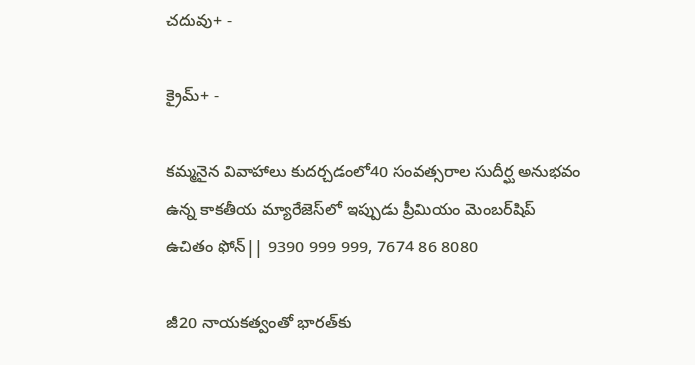చదువు+ -

క్రైమ్+ -

కమ్మనైన వివాహాలు కుదర్చడంలో40 సంవత్సరాల సుదీర్ఘ అనుభవం ఉన్న కాకతీయ మ్యారేజెస్‌లో ఇప్పుడు ప్రీమియం మెంబర్‌షిప్‌ ఉచితం ఫోన్|| 9390 999 999, 7674 86 8080

జీ20 నాయకత్వంతో భారత్‌కు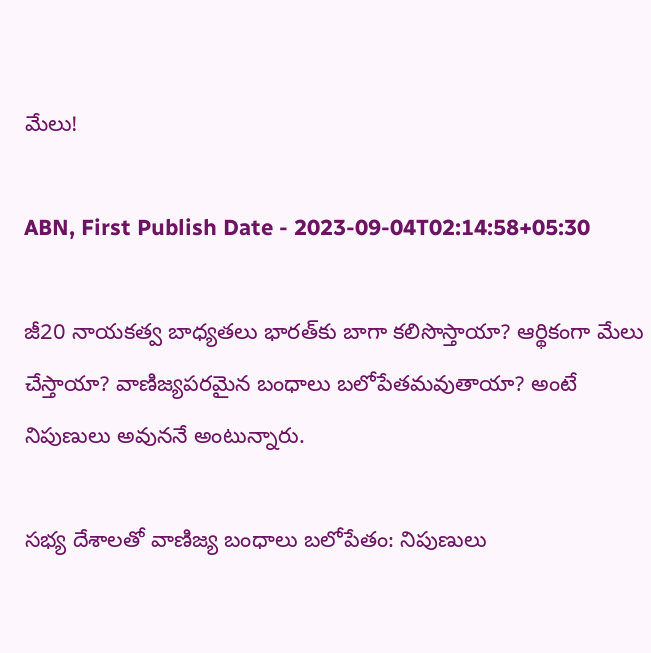మేలు!

ABN, First Publish Date - 2023-09-04T02:14:58+05:30

జీ20 నాయకత్వ బాధ్యతలు భారత్‌కు బాగా కలిసొస్తాయా? ఆర్థికంగా మేలు చేస్తాయా? వాణిజ్యపరమైన బంధాలు బలోపేతమవుతాయా? అంటే నిపుణులు అవుననే అంటున్నారు.

సభ్య దేశాలతో వాణిజ్య బంధాలు బలోపేతం: నిపుణులు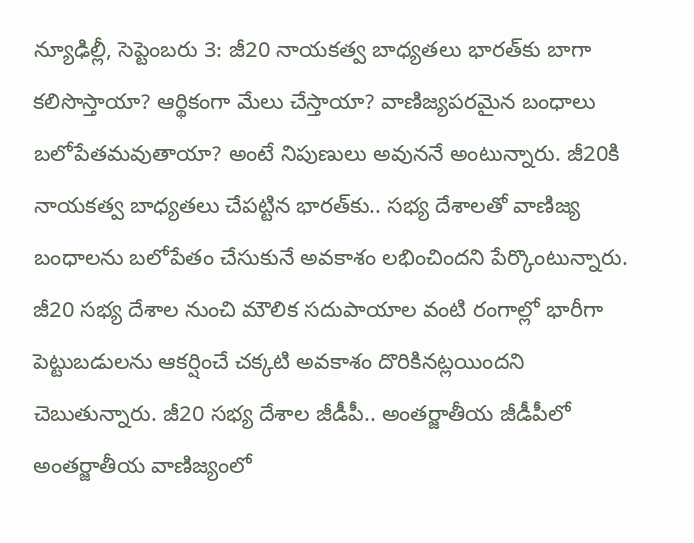న్యూఢిల్లీ, సెప్టెంబరు 3: జీ20 నాయకత్వ బాధ్యతలు భారత్‌కు బాగా కలిసొస్తాయా? ఆర్థికంగా మేలు చేస్తాయా? వాణిజ్యపరమైన బంధాలు బలోపేతమవుతాయా? అంటే నిపుణులు అవుననే అంటున్నారు. జీ20కి నాయకత్వ బాధ్యతలు చేపట్టిన భారత్‌కు.. సభ్య దేశాలతో వాణిజ్య బంధాలను బలోపేతం చేసుకునే అవకాశం లభించిందని పేర్కొంటున్నారు. జీ20 సభ్య దేశాల నుంచి మౌలిక సదుపాయాల వంటి రంగాల్లో భారీగా పెట్టుబడులను ఆకర్షించే చక్కటి అవకాశం దొరికినట్లయిందని చెబుతున్నారు. జీ20 సభ్య దేశాల జీడీపీ.. అంతర్జాతీయ జీడీపీలో అంతర్జాతీయ వాణిజ్యంలో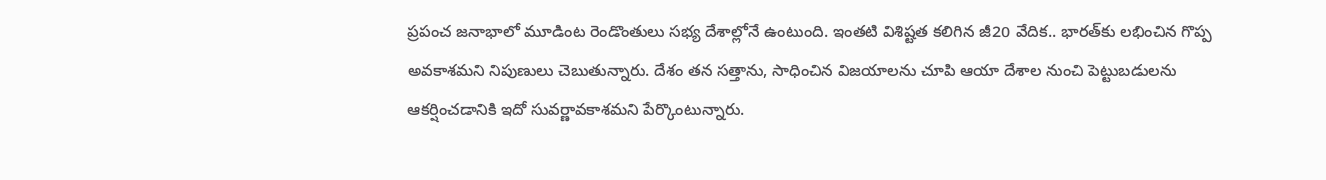ప్రపంచ జనాభాలో మూడింట రెండొంతులు సభ్య దేశాల్లోనే ఉంటుంది. ఇంతటి విశిష్టత కలిగిన జీ20 వేదిక.. భారత్‌కు లభించిన గొప్ప అవకాశమని నిపుణులు చెబుతున్నారు. దేశం తన సత్తాను, సాధించిన విజయాలను చూపి ఆయా దేశాల నుంచి పెట్టుబడులను ఆకర్షించడానికి ఇదో సువర్ణావకాశమని పేర్కొంటున్నారు.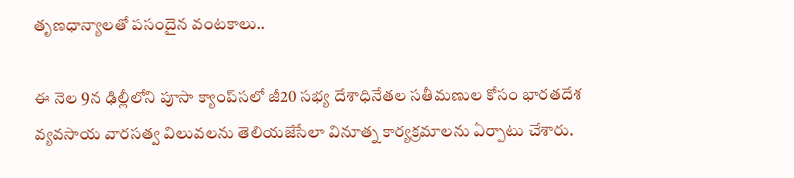తృణధాన్యాలతో పసందైన వంటకాలు..

ఈ నెల 9న ఢిల్లీలోని పూసా క్యాంప్‌సలో జీ20 సభ్య దేశాధినేతల సతీమణుల కోసం భారతదేశ వ్యవసాయ వారసత్వ విలువలను తెలియజేసేలా వినూత్న కార్యక్రమాలను ఏర్పాటు చేశారు.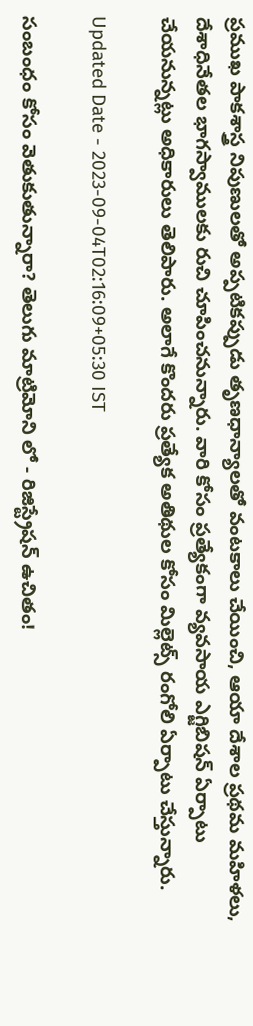ప్రముఖ పాకశాస్త్ర నిపుణులతో అప్పటికప్పుడు తృణధాన్యాలతో వంటకాలు చేయించి, ఆయా దేశాల ప్రథమ మహిళలు, దేశాధినేతల భాగస్వాములకు రుచి చూపించనున్నారు. వారి కోసం ప్రత్యేకంగా వ్యవసాయ ఎగ్జిబిషన్‌ ఏర్పాటు చేయనున్నట్లు అధికారులు తెలిపారు. అలాగే కొందరు ప్రత్యేక అతిథుల కోసం మిల్లెట్స్‌ రంగోలి ఏర్పాటు చేస్తున్నారు.

Updated Date - 2023-09-04T02:16:09+05:30 IST

సంబంధం కోసం వెతుకుతున్నారా? తెలుగు మాట్రిమోని లో - రిజిస్ట్రేషన్ ఉచితం!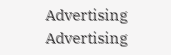Advertising
Advertising